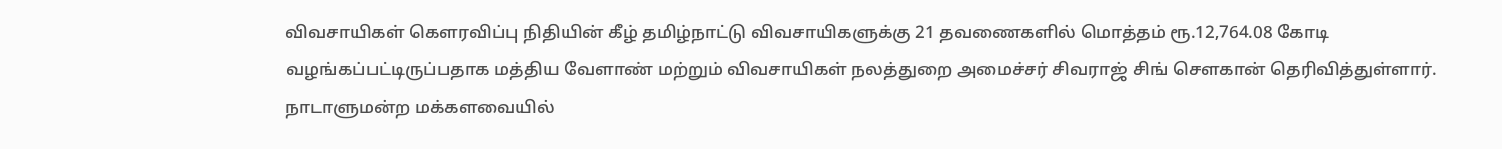விவசாயிகள் கௌரவிப்பு நிதியின் கீழ் தமிழ்நாட்டு விவசாயிகளுக்கு 21 தவணைகளில் மொத்தம் ரூ.12,764.08 கோடி வழங்கப்பட்டிருப்பதாக மத்திய வேளாண் மற்றும் விவசாயிகள் நலத்துறை அமைச்சர் சிவராஜ் சிங் சௌகான் தெரிவித்துள்ளார். நாடாளுமன்ற மக்களவையில்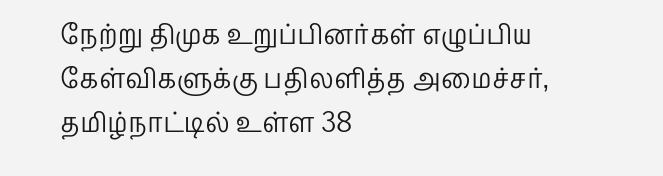நேற்று திமுக உறுப்பினர்கள் எழுப்பிய கேள்விகளுக்கு பதிலளித்த அமைச்சர், தமிழ்நாட்டில் உள்ள 38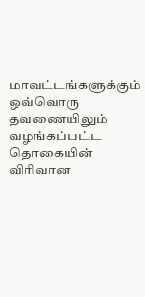மாவட்டங்களுக்கும் ஒவ்வொரு தவணையிலும் வழங்கப்பட்ட தொகையின் விரிவான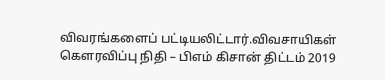விவரங்களைப் பட்டியலிட்டார்.விவசாயிகள் கௌரவிப்பு நிதி – பிஎம் கிசான் திட்டம் 2019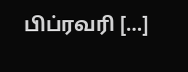பிப்ரவரி […]